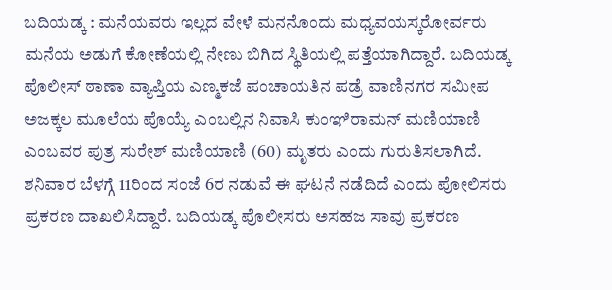ಬದಿಯಡ್ಕ : ಮನೆಯವರು ಇಲ್ಲದ ವೇಳೆ ಮನನೊಂದು ಮಧ್ಯವಯಸ್ಕರೋರ್ವರು ಮನೆಯ ಅಡುಗೆ ಕೋಣೆಯಲ್ಲಿ ನೇಣು ಬಿಗಿದ ಸ್ಥಿತಿಯಲ್ಲಿ ಪತ್ತೆಯಾಗಿದ್ದಾರೆ. ಬದಿಯಡ್ಕ ಪೊಲೀಸ್ ಠಾಣಾ ವ್ಯಾಪ್ತಿಯ ಎಣ್ಮಕಜೆ ಪಂಚಾಯತಿನ ಪಡ್ರೆ ವಾಣಿನಗರ ಸಮೀಪ ಅಜಕ್ಕಲ ಮೂಲೆಯ ಪೊಯ್ಯೆ ಎಂಬಲ್ಲಿನ ನಿವಾಸಿ ಕುಂಞಿರಾಮನ್ ಮಣಿಯಾಣಿ ಎಂಬವರ ಪುತ್ರ ಸುರೇಶ್ ಮಣಿಯಾಣಿ (60) ಮೃತರು ಎಂದು ಗುರುತಿಸಲಾಗಿದೆ. ಶನಿವಾರ ಬೆಳಗ್ಗೆ 11ರಿಂದ ಸಂಜೆ 6ರ ನಡುವೆ ಈ ಘಟನೆ ನಡೆದಿದೆ ಎಂದು ಪೋಲಿಸರು ಪ್ರಕರಣ ದಾಖಲಿಸಿದ್ದಾರೆ. ಬದಿಯಡ್ಕ ಪೊಲೀಸರು ಅಸಹಜ ಸಾವು ಪ್ರಕರಣ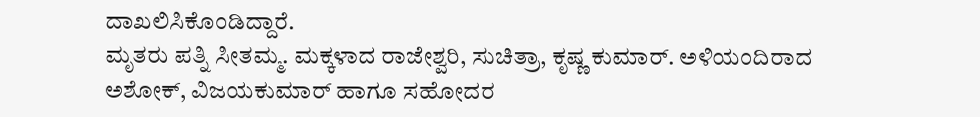ದಾಖಲಿಸಿಕೊಂಡಿದ್ದಾರೆ.
ಮೃತರು ಪತ್ನಿ ಸೀತಮ್ಮ. ಮಕ್ಕಳಾದ ರಾಜೇಶ್ವರಿ, ಸುಚಿತ್ರಾ, ಕೃಷ್ಣ ಕುಮಾರ್. ಅಳಿಯಂದಿರಾದ ಅಶೋಕ್, ವಿಜಯಕುಮಾರ್ ಹಾಗೂ ಸಹೋದರ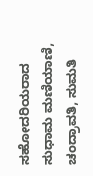ಸಹೋದರಿಯರಾದ ಸುಧಾಮ ಮಣಿಯಾಣಿ, ಚಂದ್ರಾವತಿ, ಸುಮತಿ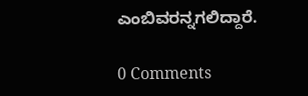ಎಂಬಿವರನ್ನಗಲಿದ್ದಾರೆ.

0 Comments